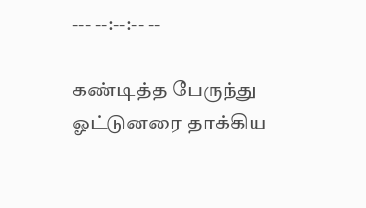--- --:--:-- --

கண்டித்த பேருந்து ஓட்டுனரை தாக்கிய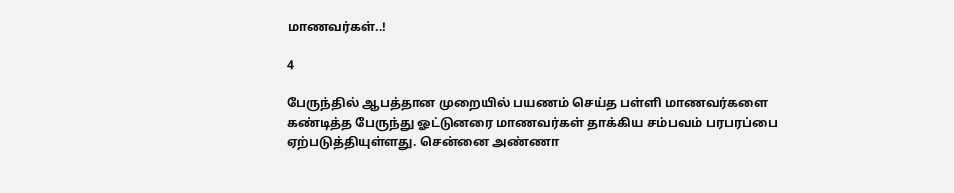மாணவர்கள்..!

4

பேருந்தில் ஆபத்தான முறையில் பயணம் செய்த பள்ளி மாணவர்களை கண்டித்த பேருந்து ஓட்டுனரை மாணவர்கள் தாக்கிய சம்பவம் பரபரப்பை ஏற்படுத்தியுள்ளது. சென்னை அண்ணா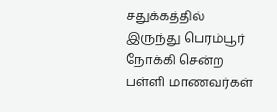சதுக்கத்தில் இருந்து பெரம்பூர் நோக்கி சென்ற பள்ளி மாணவர்கள்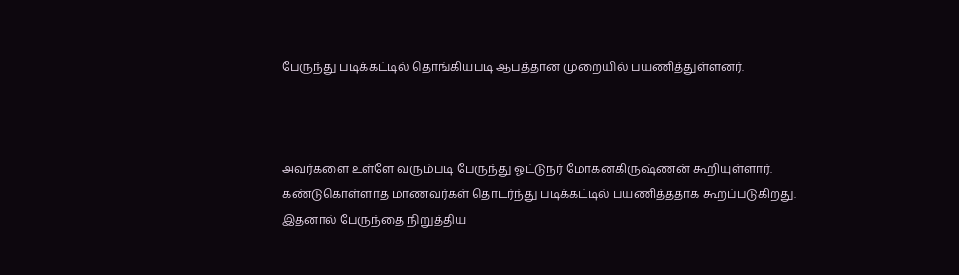பேருந்து படிக்கட்டில் தொங்கியபடி ஆபத்தான முறையில் பயணித்துள்ளனர்.



அவர்களை உள்ளே வரும்படி பேருந்து ஓட்டுநர் மோகனகிருஷ்ணன் கூறியுள்ளார். கண்டுகொள்ளாத மாணவர்கள் தொடர்ந்து படிக்கட்டில் பயணித்ததாக கூறப்படுகிறது. இதனால் பேருந்தை நிறுத்திய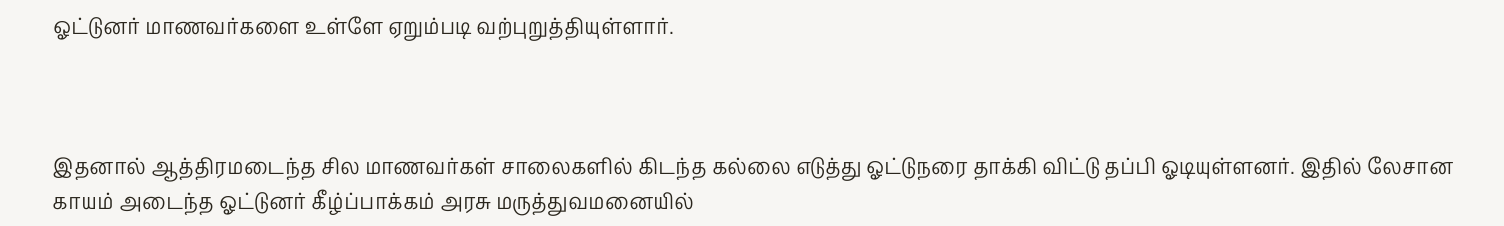ஓட்டுனர் மாணவர்களை உள்ளே ஏறும்படி வற்புறுத்தியுள்ளார்.



இதனால் ஆத்திரமடைந்த சில மாணவர்கள் சாலைகளில் கிடந்த கல்லை எடுத்து ஓட்டுநரை தாக்கி விட்டு தப்பி ஓடியுள்ளனர். இதில் லேசான காயம் அடைந்த ஓட்டுனர் கீழ்ப்பாக்கம் அரசு மருத்துவமனையில்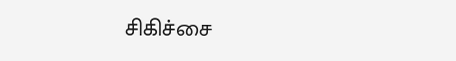சிகிச்சை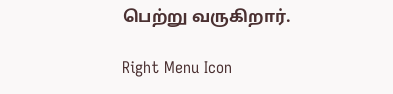பெற்று வருகிறார்.

Right Menu Icon